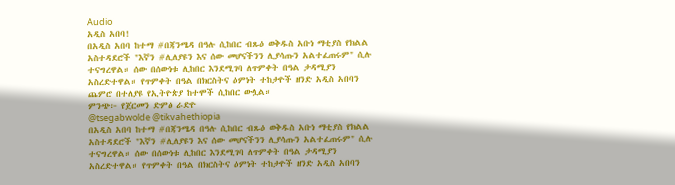Audio
አዲስ አበባ!
በአዲስ አበባ ከተማ #በጃንሜዳ በዓሉ ሲከበር ብጹዕ ወቅዱስ አቡነ ማቲያስ የክልል አስተዳደሮች "እኛን #ሊለያዩን እና ሰው መሆናችንን ሊያሳጡን አልተፈጠሩም" ሲሉ ተናግረዋል። ሰው በሰውነቱ ሊከበር እንደሚገባ ለጥምቀት በዓል ታዳሚያን አስረድተዋል። የጥምቀት በዓል በክርስትና ዕምነት ተከታዮች ዘንድ አዲስ አበባን ጨምሮ በተለያዩ የኢትዮጵያ ከተሞች ሲከበር ውሏል።
ምንጭ፦ የጀርመን ድምፅ ራድዮ
@tsegabwolde @tikvahethiopia
በአዲስ አበባ ከተማ #በጃንሜዳ በዓሉ ሲከበር ብጹዕ ወቅዱስ አቡነ ማቲያስ የክልል አስተዳደሮች "እኛን #ሊለያዩን እና ሰው መሆናችንን ሊያሳጡን አልተፈጠሩም" ሲሉ ተናግረዋል። ሰው በሰውነቱ ሊከበር እንደሚገባ ለጥምቀት በዓል ታዳሚያን አስረድተዋል። የጥምቀት በዓል በክርስትና ዕምነት ተከታዮች ዘንድ አዲስ አበባን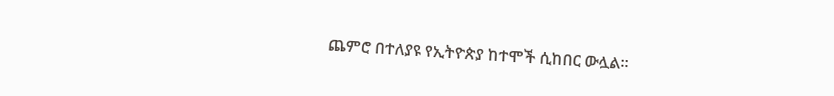ጨምሮ በተለያዩ የኢትዮጵያ ከተሞች ሲከበር ውሏል።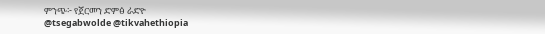ምንጭ፦ የጀርመን ድምፅ ራድዮ
@tsegabwolde @tikvahethiopia